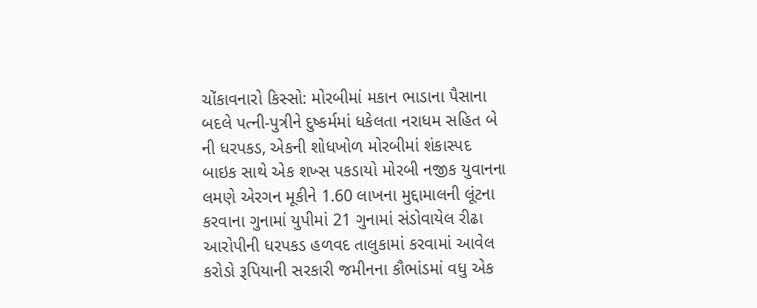ચોંકાવનારો કિસ્સો: મોરબીમાં મકાન ભાડાના પૈસાના બદલે પત્ની-પુત્રીને દુષ્કર્મમાં ધકેલતા નરાધમ સહિત બે ની ધરપકડ, એકની શોધખોળ મોરબીમાં શંકાસ્પદ બાઇક સાથે એક શખ્સ પકડાયો મોરબી નજીક યુવાનના લમણે એરગન મૂકીને 1.60 લાખના મુદ્દામાલની લૂંટના કરવાના ગુનામાં યુપીમાં 21 ગુનામાં સંડોવાયેલ રીઢા આરોપીની ધરપકડ હળવદ તાલુકામાં કરવામાં આવેલ કરોડો રૂપિયાની સરકારી જમીનના કૌભાંડમાં વધુ એક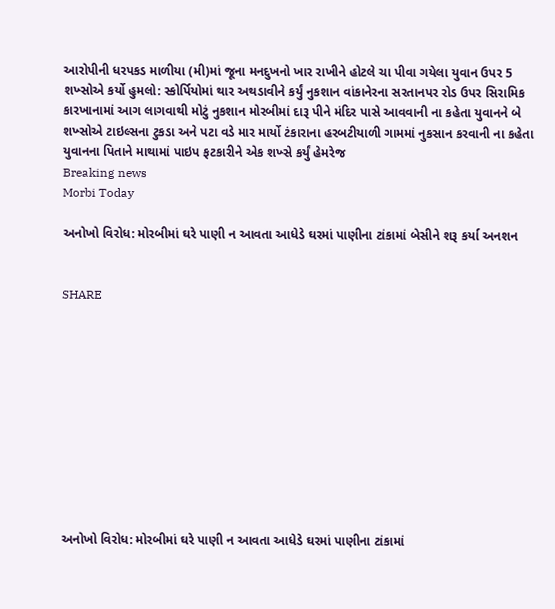આરોપીની ધરપકડ માળીયા (મી)માં જૂના મનદુખનો ખાર રાખીને હોટલે ચા પીવા ગયેલા યુવાન ઉપર 5 શખ્સોએ કર્યો હુમલો: સ્કોર્પિયોમાં થાર અથડાવીને કર્યું નુકશાન વાંકાનેરના સરતાનપર રોડ ઉપર સિરામિક કારખાનામાં આગ લાગવાથી મોટું નુકશાન મોરબીમાં દારૂ પીને મંદિર પાસે આવવાની ના કહેતા યુવાનને બે શખ્સોએ ટાઇલ્સના ટુકડા અને પટા વડે માર માર્યો ટંકારાના હરબટીયાળી ગામમાં નુકસાન કરવાની ના કહેતા યુવાનના પિતાને માથામાં પાઇપ ફટકારીને એક શખ્સે કર્યું હેમરેજ
Breaking news
Morbi Today

અનોખો વિરોધ: મોરબીમાં ઘરે પાણી ન આવતા આધેડે ઘરમાં પાણીના ટાંકામાં બેસીને શરૂ કર્યા અનશન


SHARE











અનોખો વિરોધ: મોરબીમાં ઘરે પાણી ન આવતા આધેડે ઘરમાં પાણીના ટાંકામાં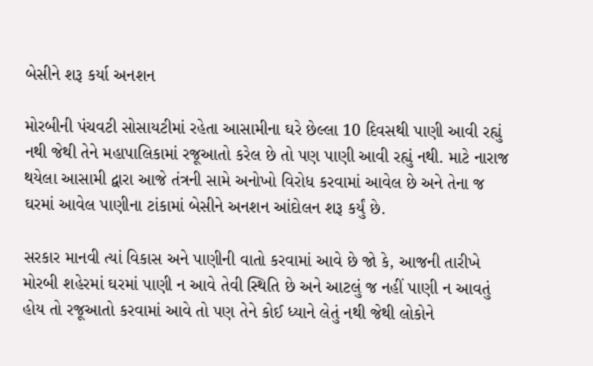બેસીને શરૂ કર્યા અનશન

મોરબીની પંચવટી સોસાયટીમાં રહેતા આસામીના ઘરે છેલ્લા 10 દિવસથી પાણી આવી રહ્યું નથી જેથી તેને મહાપાલિકામાં રજૂઆતો કરેલ છે તો પણ પાણી આવી રહ્યું નથી. માટે નારાજ થયેલા આસામી દ્વારા આજે તંત્રની સામે અનોખો વિરોધ કરવામાં આવેલ છે અને તેના જ ઘરમાં આવેલ પાણીના ટાંકામાં બેસીને અનશન આંદોલન શરૂ કર્યું છે.

સરકાર માનવી ત્યાં વિકાસ અને પાણીની વાતો કરવામાં આવે છે જો કે, આજની તારીખે મોરબી શહેરમાં ઘરમાં પાણી ન આવે તેવી સ્થિતિ છે અને આટલું જ નહીં પાણી ન આવતું હોય તો રજૂઆતો કરવામાં આવે તો પણ તેને કોઈ ધ્યાને લેતું નથી જેથી લોકોને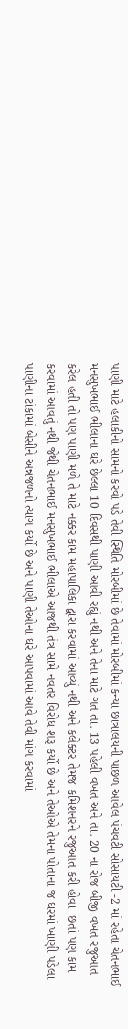પાણી માટે હલાકીનો સામનો કરવો પડે તેવી સ્થિતિ મોરબીમાં છે તેવામાં મોરબીમાં કન્યા છાત્રાલયની પાછળ આવેલ પંચવટી સોસાયટી -2 માં રહેતા ચેતનભાઈ મનસુખભાઈ ભીલાના ઘરે છેલ્લા 10 દિવસથી પાણી આવી રહ્યું નથી અને તેના માટે ગત તા. 13 પહેલી વખત અને તા. 20 ના રોજ બીજી વખત રજુઆત કરેલ હતી તો પણ પાણી મળે તે માટે નક્કર કામ મહાપાલિકા દ્વારા કરવામાં આવ્યું નથી અને કલેક્ટર તેમજ કમિશનરને રજુઆત કરી હોવા  છતાં પણ કામ કરવામાં આવતું નથી જેથી ચેતનભાઈ મનસુખભાઈ ભીલાએ આજથી તંત્ર સામે નવતર વિરોધ શરૂ કર્યો છે અને તેઓએ તેમના પોતાના જ ઘરમાં ખાણી પડેલા પાણીના ટાંકામાં બેસીને અન્નજળનો ત્યાગ કર્યો છે અને પાણી તેઓના ઘરે આપવામાં આવે તેવી માંગ કરવામાં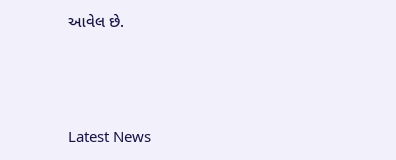આવેલ છે.






Latest News